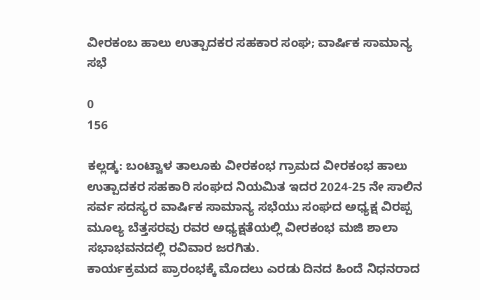ವೀರಕಂಬ ಹಾಲು ಉತ್ಪಾದಕರ ಸಹಕಾರ ಸಂಘ; ವಾರ್ಷಿಕ ಸಾಮಾನ್ಯ ಸಭೆ

0
156

ಕಲ್ಲಡ್ಕ: ಬಂಟ್ವಾಳ ತಾಲೂಕು ವೀರಕಂಭ ಗ್ರಾಮದ ವೀರಕಂಭ ಹಾಲು ಉತ್ಪಾದಕರ ಸಹಕಾರಿ ಸಂಘದ ನಿಯಮಿತ ಇದರ 2024-25 ನೇ ಸಾಲಿನ ಸರ್ವ ಸದಸ್ಯರ ವಾರ್ಷಿಕ ಸಾಮಾನ್ಯ ಸಭೆಯು ಸಂಘದ ಅಧ್ಯಕ್ಷ ವಿರಪ್ಪ ಮೂಲ್ಯ ಬೆತ್ತಸರವು ರವರ ಅಧ್ಯಕ್ಷತೆಯಲ್ಲಿ ವೀರಕಂಭ ಮಜಿ ಶಾಲಾ ಸಭಾಭವನದಲ್ಲಿ ರವಿವಾರ ಜರಗಿತು.
ಕಾರ್ಯಕ್ರಮದ ಪ್ರಾರಂಭಕ್ಕೆ ಮೊದಲು ಎರಡು ದಿನದ ಹಿಂದೆ ನಿಧನರಾದ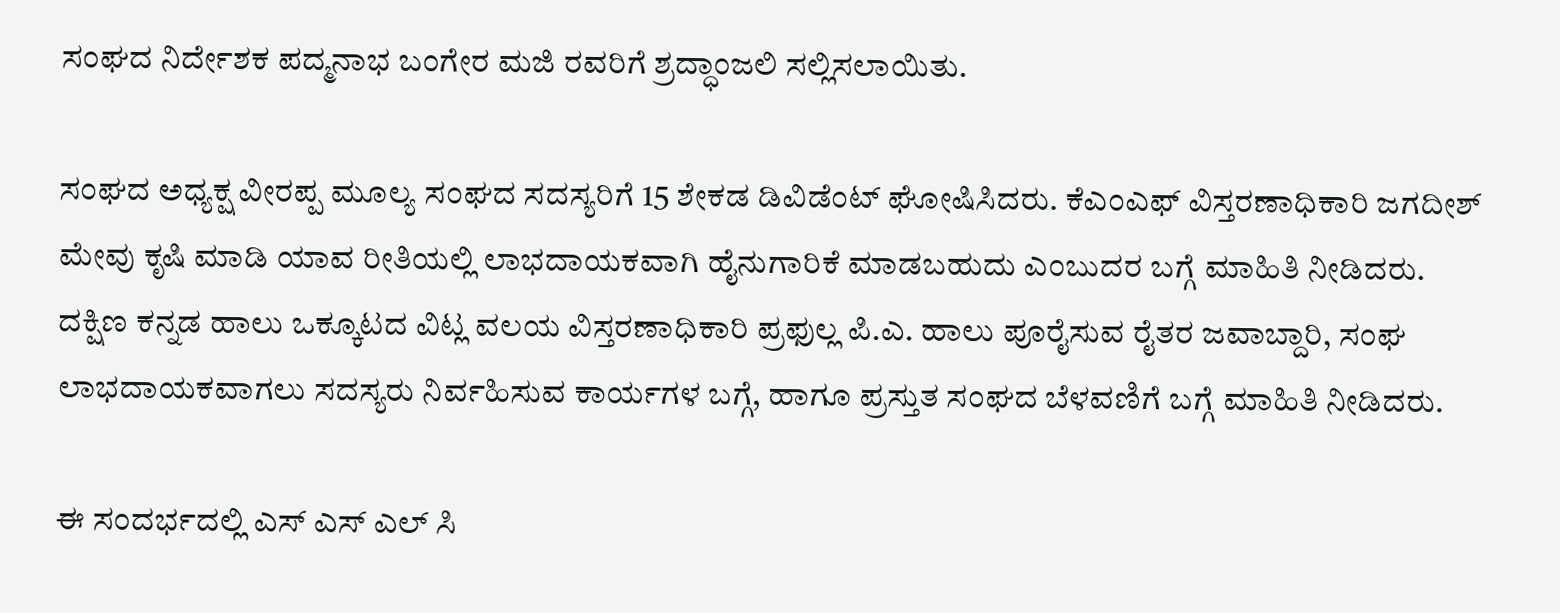ಸಂಘದ ನಿರ್ದೇಶಕ ಪದ್ಮನಾಭ ಬಂಗೇರ ಮಜಿ ರವರಿಗೆ ಶ್ರದ್ಧಾಂಜಲಿ ಸಲ್ಲಿಸಲಾಯಿತು.

ಸಂಘದ ಅಧ್ಯಕ್ಷ ವೀರಪ್ಪ ಮೂಲ್ಯ ಸಂಘದ ಸದಸ್ಯರಿಗೆ 15 ಶೇಕಡ ಡಿವಿಡೆಂಟ್ ಘೋಷಿಸಿದರು. ಕೆಎಂಎಫ್ ವಿಸ್ತರಣಾಧಿಕಾರಿ ಜಗದೀಶ್ ಮೇವು ಕೃಷಿ ಮಾಡಿ ಯಾವ ರೀತಿಯಲ್ಲಿ ಲಾಭದಾಯಕವಾಗಿ ಹೈನುಗಾರಿಕೆ ಮಾಡಬಹುದು ಎಂಬುದರ ಬಗ್ಗೆ ಮಾಹಿತಿ ನೀಡಿದರು.
ದಕ್ಷಿಣ ಕನ್ನಡ ಹಾಲು ಒಕ್ಕೂಟದ ವಿಟ್ಲ ವಲಯ ವಿಸ್ತರಣಾಧಿಕಾರಿ ಪ್ರಫುಲ್ಲ ಪಿ.ಎ. ಹಾಲು ಪೂರೈಸುವ ರೈತರ ಜವಾಬ್ದಾರಿ, ಸಂಘ ಲಾಭದಾಯಕವಾಗಲು ಸದಸ್ಯರು ನಿರ್ವಹಿಸುವ ಕಾರ್ಯಗಳ ಬಗ್ಗೆ, ಹಾಗೂ ಪ್ರಸ್ತುತ ಸಂಘದ ಬೆಳವಣಿಗೆ ಬಗ್ಗೆ ಮಾಹಿತಿ ನೀಡಿದರು.

ಈ ಸಂದರ್ಭದಲ್ಲಿ ಎಸ್ ಎಸ್ ಎಲ್ ಸಿ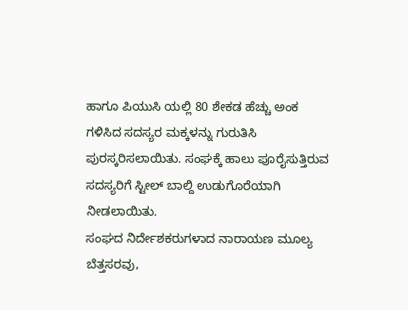ಹಾಗೂ ಪಿಯುಸಿ ಯಲ್ಲಿ 80 ಶೇಕಡ ಹೆಚ್ಚು ಅಂಕ ಗಳಿಸಿದ ಸದಸ್ಯರ ಮಕ್ಕಳನ್ನು ಗುರುತಿಸಿ ಪುರಸ್ಕರಿಸಲಾಯಿತು. ಸಂಘಕ್ಕೆ ಹಾಲು ಪೂರೈಸುತ್ತಿರುವ ಸದಸ್ಯರಿಗೆ ಸ್ಟೀಲ್ ಬಾಲ್ದಿ ಉಡುಗೊರೆಯಾಗಿ ನೀಡಲಾಯಿತು.
ಸಂಘದ ನಿರ್ದೇಶಕರುಗಳಾದ ನಾರಾಯಣ ಮೂಲ್ಯ ಬೆತ್ತಸರವು,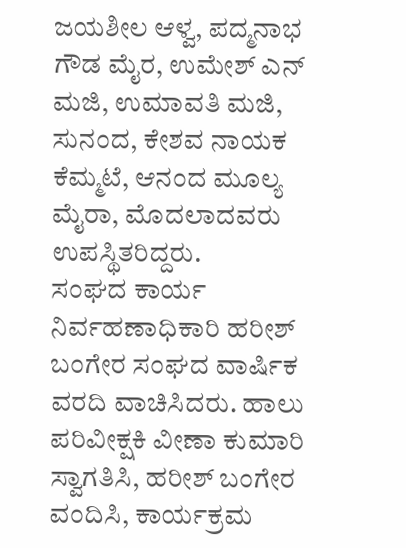ಜಯಶೀಲ ಆಳ್ವ, ಪದ್ಮನಾಭ ಗೌಡ ಮೈರ, ಉಮೇಶ್ ಎನ್ ಮಜಿ, ಉಮಾವತಿ ಮಜಿ, ಸುನಂದ, ಕೇಶವ ನಾಯಕ ಕೆಮ್ಮಟೆ, ಆನಂದ ಮೂಲ್ಯ ಮೈರಾ, ಮೊದಲಾದವರು ಉಪಸ್ಥಿತರಿದ್ದರು.
ಸಂಘದ ಕಾರ್ಯ ನಿರ್ವಹಣಾಧಿಕಾರಿ ಹರೀಶ್ ಬಂಗೇರ ಸಂಘದ ವಾರ್ಷಿಕ ವರದಿ ವಾಚಿಸಿದರು. ಹಾಲು ಪರಿವೀಕ್ಷಕಿ ವೀಣಾ ಕುಮಾರಿ ಸ್ವಾಗತಿಸಿ, ಹರೀಶ್ ಬಂಗೇರ ವಂದಿಸಿ, ಕಾರ್ಯಕ್ರಮ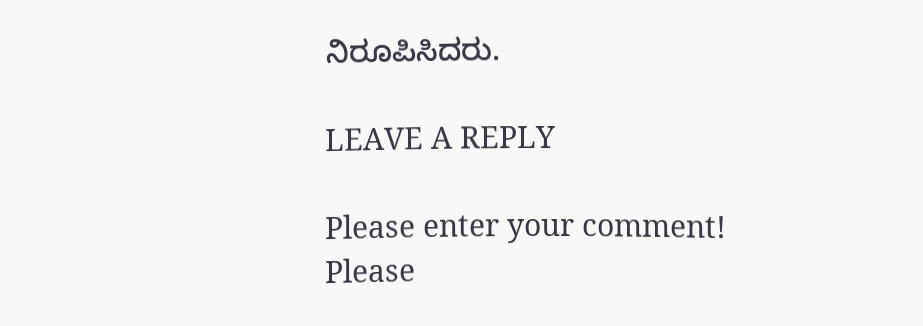ನಿರೂಪಿಸಿದರು.

LEAVE A REPLY

Please enter your comment!
Please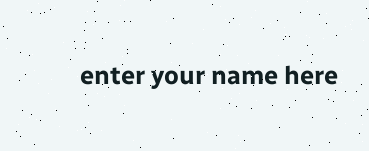enter your name here